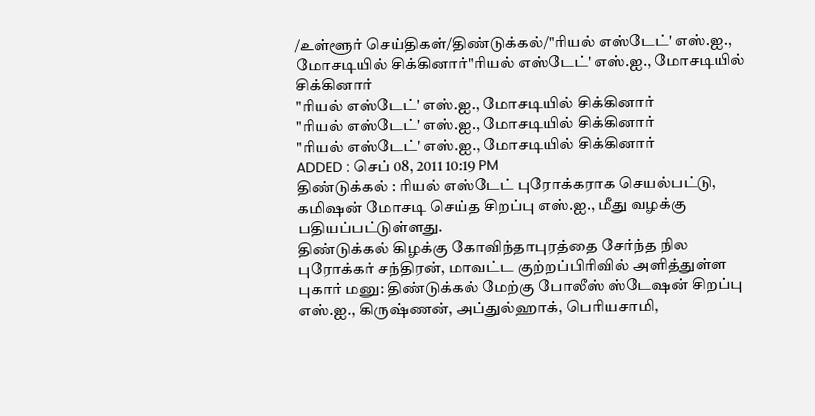/உள்ளூர் செய்திகள்/திண்டுக்கல்/"ரியல் எஸ்டேட்' எஸ்.ஐ., மோசடியில் சிக்கினார்"ரியல் எஸ்டேட்' எஸ்.ஐ., மோசடியில் சிக்கினார்
"ரியல் எஸ்டேட்' எஸ்.ஐ., மோசடியில் சிக்கினார்
"ரியல் எஸ்டேட்' எஸ்.ஐ., மோசடியில் சிக்கினார்
"ரியல் எஸ்டேட்' எஸ்.ஐ., மோசடியில் சிக்கினார்
ADDED : செப் 08, 2011 10:19 PM
திண்டுக்கல் : ரியல் எஸ்டேட் புரோக்கராக செயல்பட்டு, கமிஷன் மோசடி செய்த சிறப்பு எஸ்.ஐ., மீது வழக்கு பதியப்பட்டுள்ளது.
திண்டுக்கல் கிழக்கு கோவிந்தாபுரத்தை சேர்ந்த நில புரோக்கர் சந்திரன், மாவட்ட குற்றப்பிரிவில் அளித்துள்ள புகார் மனு: திண்டுக்கல் மேற்கு போலீஸ் ஸ்டேஷன் சிறப்பு எஸ்.ஐ., கிருஷ்ணன், அப்துல்ஹாக், பெரியசாமி,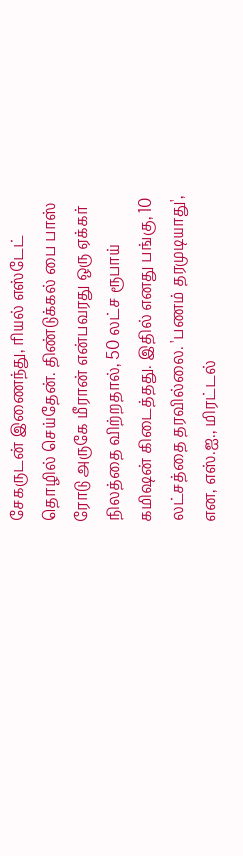சேகருடன் இணைந்து, ரியல் எஸ்டேட் தொழில் செய்தேன். திண்டுக்கல் பை பாஸ் ரோடு அருகே மீரான் என்பவரது ஒரு ஏக்கர் நிலத்தை விற்றதால், 50 லட்ச ரூபாய் கமிஷன் கிடைத்தது. இதில் எனது பங்கு, 10 லட்சத்தை தரவில்லை. 'பணம் தரமுடியாது', என, எஸ்.ஐ., மிரட்டல்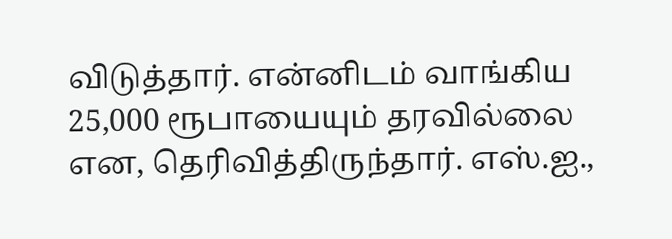விடுத்தார். என்னிடம் வாங்கிய 25,000 ரூபாயையும் தரவில்லை என, தெரிவித்திருந்தார். எஸ்.ஐ.,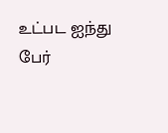உட்பட ஐந்து பேர்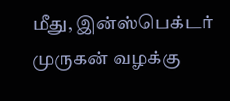மீது, இன்ஸ்பெக்டர் முருகன் வழக்கு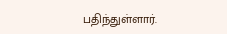பதிந்துள்ளார்.